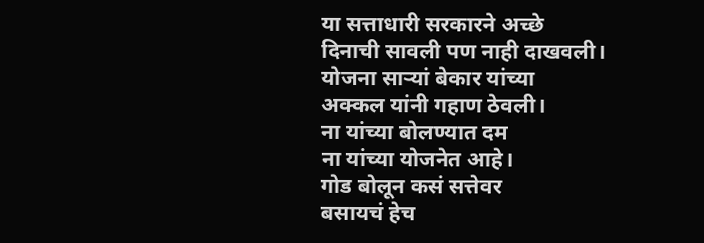या सत्ताधारी सरकारने अच्छे
दिनाची सावली पण नाही दाखवली।
योजना साऱ्यां बेकार यांच्या
अक्कल यांनी गहाण ठेवली।
ना यांच्या बोलण्यात दम
ना यांच्या योजनेत आहे।
गोड बोलून कसं सत्तेवर
बसायचं हेच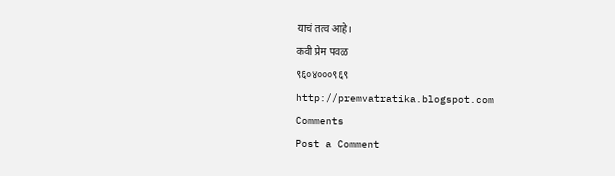याचं तत्व आहे।
कवी प्रेम पवळ
९६०४०००९६९
http://premvatratika.blogspot.com
Comments
Post a Comment